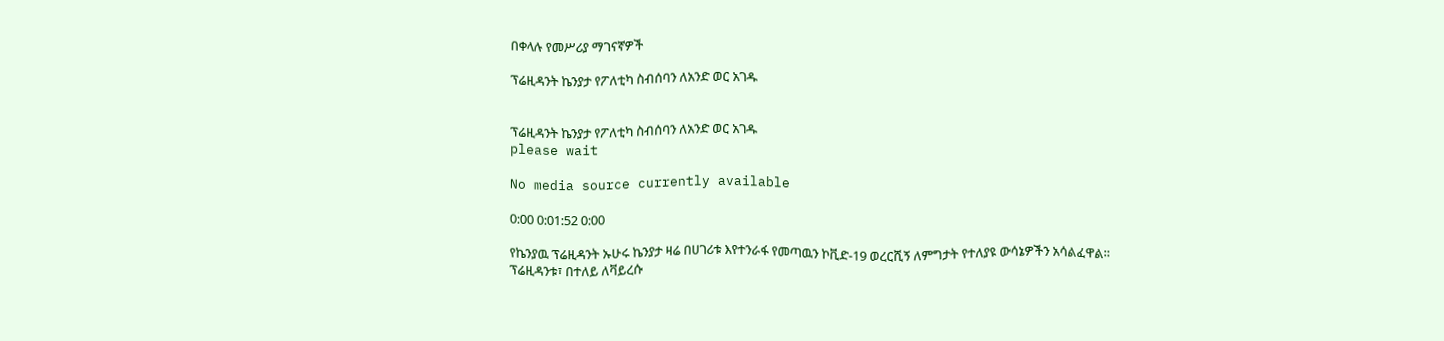በቀላሉ የመሥሪያ ማገናኛዎች

ፕሬዚዳንት ኬንያታ የፖለቲካ ስብሰባን ለአንድ ወር አገዱ


ፕሬዚዳንት ኬንያታ የፖለቲካ ስብሰባን ለአንድ ወር አገዱ
please wait

No media source currently available

0:00 0:01:52 0:00

የኬንያዉ ፕሬዚዳንት ኡሁሩ ኬንያታ ዛሬ በሀገሪቱ እየተንራፋ የመጣዉን ኮቪድ-19 ወረርሺኝ ለምግታት የተለያዩ ውሳኔዎችን አሳልፈዋል። ፕሬዚዳንቱ፣ በተለይ ለቫይረሱ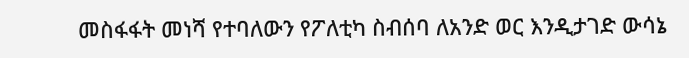መስፋፋት መነሻ የተባለውን የፖለቲካ ስብሰባ ለአንድ ወር እንዲታገድ ውሳኔ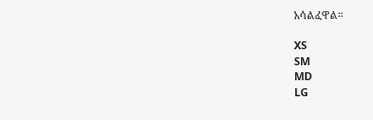አሳልፈዋል።

XS
SM
MD
LG